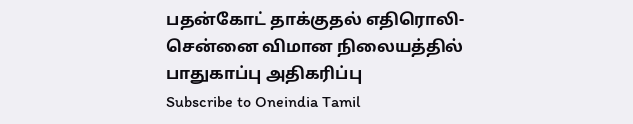பதன்கோட் தாக்குதல் எதிரொலி- சென்னை விமான நிலையத்தில் பாதுகாப்பு அதிகரிப்பு
Subscribe to Oneindia Tamil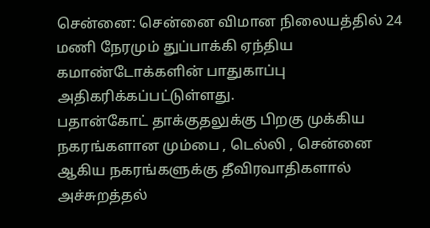சென்னை: சென்னை விமான நிலையத்தில் 24 மணி நேரமும் துப்பாக்கி ஏந்திய கமாண்டோக்களின் பாதுகாப்பு அதிகரிக்கப்பட்டுள்ளது.
பதான்கோட் தாக்குதலுக்கு பிறகு முக்கிய நகரங்களான மும்பை , டெல்லி , சென்னை ஆகிய நகரங்களுக்கு தீவிரவாதிகளால் அச்சுறத்தல்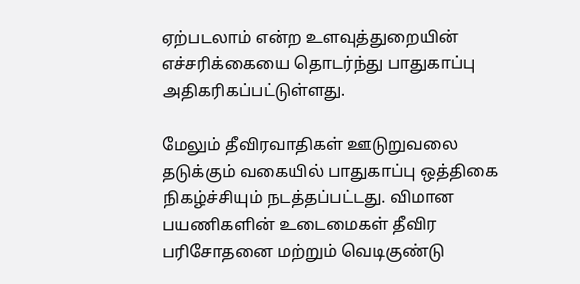ஏற்படலாம் என்ற உளவுத்துறையின் எச்சரிக்கையை தொடர்ந்து பாதுகாப்பு அதிகரிகப்பட்டுள்ளது.

மேலும் தீவிரவாதிகள் ஊடுறுவலை தடுக்கும் வகையில் பாதுகாப்பு ஒத்திகை நிகழ்ச்சியும் நடத்தப்பட்டது. விமான பயணிகளின் உடைமைகள் தீவிர பரிசோதனை மற்றும் வெடிகுண்டு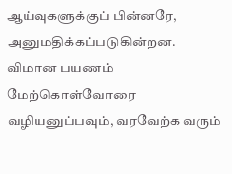ஆய்வுகளுக்குப் பின்னரே, அனுமதிக்கப்படுகின்றன.
விமான பயணம் மேற்கொள்வோரை வழியனுப்பவும், வரவேற்க வரும்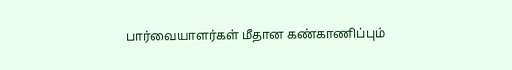பார்வையாளர்கள் மீதான கண்காணிப்பும்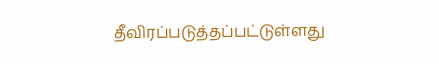தீவிரப்படுத்தப்பட்டுள்ளது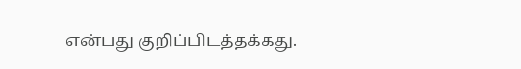என்பது குறிப்பிடத்தக்கது.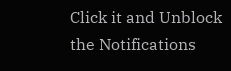Click it and Unblock the Notifications